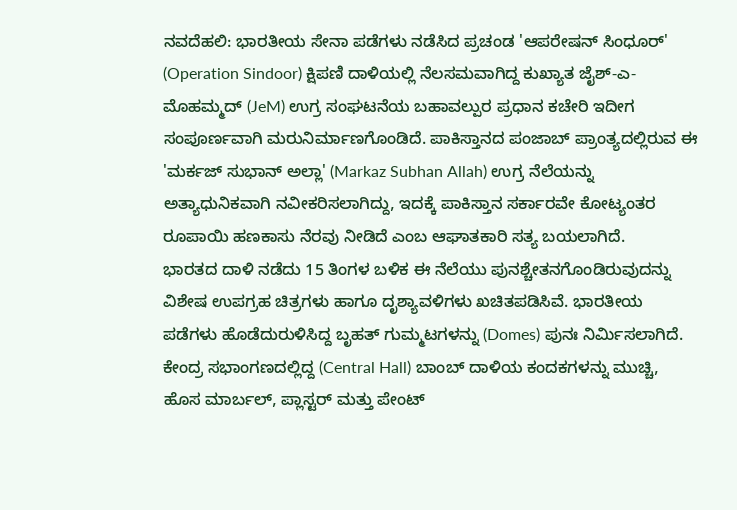ನವದೆಹಲಿ: ಭಾರತೀಯ ಸೇನಾ ಪಡೆಗಳು ನಡೆಸಿದ ಪ್ರಚಂಡ 'ಆಪರೇಷನ್ ಸಿಂಧೂರ್' (Operation Sindoor) ಕ್ಷಿಪಣಿ ದಾಳಿಯಲ್ಲಿ ನೆಲಸಮವಾಗಿದ್ದ ಕುಖ್ಯಾತ ಜೈಶ್-ಎ-ಮೊಹಮ್ಮದ್ (JeM) ಉಗ್ರ ಸಂಘಟನೆಯ ಬಹಾವಲ್ಪುರ ಪ್ರಧಾನ ಕಚೇರಿ ಇದೀಗ ಸಂಪೂರ್ಣವಾಗಿ ಮರುನಿರ್ಮಾಣಗೊಂಡಿದೆ. ಪಾಕಿಸ್ತಾನದ ಪಂಜಾಬ್ ಪ್ರಾಂತ್ಯದಲ್ಲಿರುವ ಈ 'ಮರ್ಕಜ್ ಸುಭಾನ್ ಅಲ್ಲಾ' (Markaz Subhan Allah) ಉಗ್ರ ನೆಲೆಯನ್ನು ಅತ್ಯಾಧುನಿಕವಾಗಿ ನವೀಕರಿಸಲಾಗಿದ್ದು, ಇದಕ್ಕೆ ಪಾಕಿಸ್ತಾನ ಸರ್ಕಾರವೇ ಕೋಟ್ಯಂತರ ರೂಪಾಯಿ ಹಣಕಾಸು ನೆರವು ನೀಡಿದೆ ಎಂಬ ಆಘಾತಕಾರಿ ಸತ್ಯ ಬಯಲಾಗಿದೆ.
ಭಾರತದ ದಾಳಿ ನಡೆದು 15 ತಿಂಗಳ ಬಳಿಕ ಈ ನೆಲೆಯು ಪುನಶ್ಚೇತನಗೊಂಡಿರುವುದನ್ನು ವಿಶೇಷ ಉಪಗ್ರಹ ಚಿತ್ರಗಳು ಹಾಗೂ ದೃಶ್ಯಾವಳಿಗಳು ಖಚಿತಪಡಿಸಿವೆ. ಭಾರತೀಯ ಪಡೆಗಳು ಹೊಡೆದುರುಳಿಸಿದ್ದ ಬೃಹತ್ ಗುಮ್ಮಟಗಳನ್ನು (Domes) ಪುನಃ ನಿರ್ಮಿಸಲಾಗಿದೆ. ಕೇಂದ್ರ ಸಭಾಂಗಣದಲ್ಲಿದ್ದ (Central Hall) ಬಾಂಬ್ ದಾಳಿಯ ಕಂದಕಗಳನ್ನು ಮುಚ್ಚಿ, ಹೊಸ ಮಾರ್ಬಲ್, ಪ್ಲಾಸ್ಟರ್ ಮತ್ತು ಪೇಂಟ್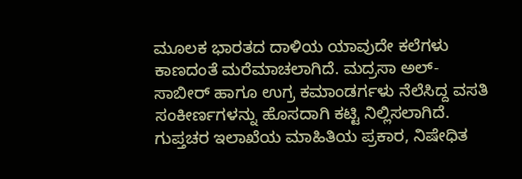ಮೂಲಕ ಭಾರತದ ದಾಳಿಯ ಯಾವುದೇ ಕಲೆಗಳು ಕಾಣದಂತೆ ಮರೆಮಾಚಲಾಗಿದೆ. ಮದ್ರಸಾ ಅಲ್-ಸಾಬೀರ್ ಹಾಗೂ ಉಗ್ರ ಕಮಾಂಡರ್ಗಳು ನೆಲೆಸಿದ್ದ ವಸತಿ ಸಂಕೀರ್ಣಗಳನ್ನು ಹೊಸದಾಗಿ ಕಟ್ಟಿ ನಿಲ್ಲಿಸಲಾಗಿದೆ.
ಗುಪ್ತಚರ ಇಲಾಖೆಯ ಮಾಹಿತಿಯ ಪ್ರಕಾರ, ನಿಷೇಧಿತ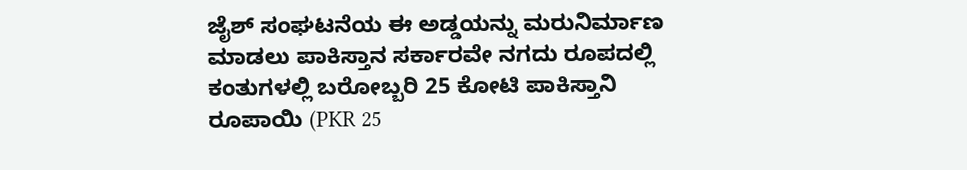ಜೈಶ್ ಸಂಘಟನೆಯ ಈ ಅಡ್ಡಯನ್ನು ಮರುನಿರ್ಮಾಣ ಮಾಡಲು ಪಾಕಿಸ್ತಾನ ಸರ್ಕಾರವೇ ನಗದು ರೂಪದಲ್ಲಿ ಕಂತುಗಳಲ್ಲಿ ಬರೋಬ್ಬರಿ 25 ಕೋಟಿ ಪಾಕಿಸ್ತಾನಿ ರೂಪಾಯಿ (PKR 25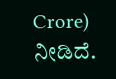Crore) ನೀಡಿದೆ.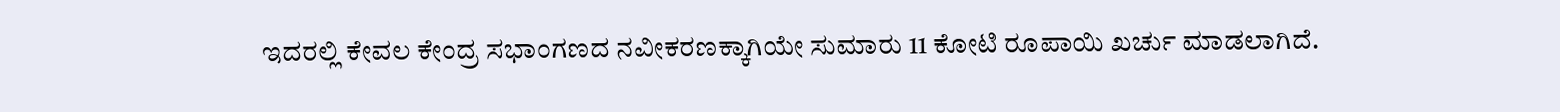ಇದರಲ್ಲಿ ಕೇವಲ ಕೇಂದ್ರ ಸಭಾಂಗಣದ ನವೀಕರಣಕ್ಕಾಗಿಯೇ ಸುಮಾರು 11 ಕೋಟಿ ರೂಪಾಯಿ ಖರ್ಚು ಮಾಡಲಾಗಿದೆ.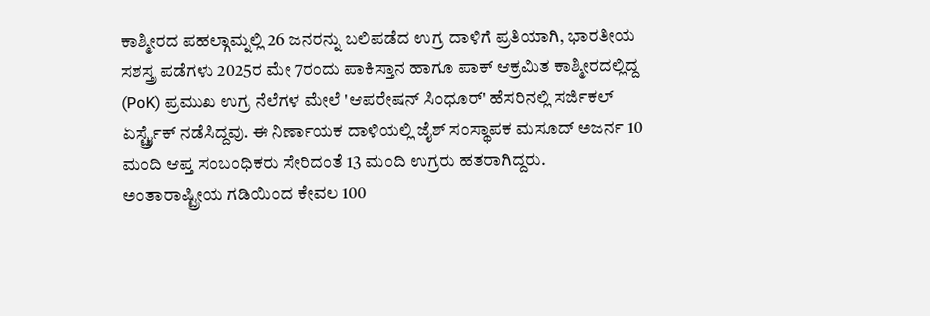ಕಾಶ್ಮೀರದ ಪಹಲ್ಗಾಮ್ನಲ್ಲಿ 26 ಜನರನ್ನು ಬಲಿಪಡೆದ ಉಗ್ರ ದಾಳಿಗೆ ಪ್ರತಿಯಾಗಿ, ಭಾರತೀಯ ಸಶಸ್ತ್ರ ಪಡೆಗಳು 2025ರ ಮೇ 7ರಂದು ಪಾಕಿಸ್ತಾನ ಹಾಗೂ ಪಾಕ್ ಆಕ್ರಮಿತ ಕಾಶ್ಮೀರದಲ್ಲಿದ್ದ (PoK) ಪ್ರಮುಖ ಉಗ್ರ ನೆಲೆಗಳ ಮೇಲೆ 'ಆಪರೇಷನ್ ಸಿಂಧೂರ್' ಹೆಸರಿನಲ್ಲಿ ಸರ್ಜಿಕಲ್ ಏರ್ಸ್ಟ್ರೈಕ್ ನಡೆಸಿದ್ದವು. ಈ ನಿರ್ಣಾಯಕ ದಾಳಿಯಲ್ಲಿ ಜೈಶ್ ಸಂಸ್ಥಾಪಕ ಮಸೂದ್ ಅಜರ್ನ 10 ಮಂದಿ ಆಪ್ತ ಸಂಬಂಧಿಕರು ಸೇರಿದಂತೆ 13 ಮಂದಿ ಉಗ್ರರು ಹತರಾಗಿದ್ದರು.
ಅಂತಾರಾಷ್ಟ್ರೀಯ ಗಡಿಯಿಂದ ಕೇವಲ 100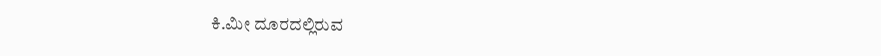ಕಿ.ಮೀ ದೂರದಲ್ಲಿರುವ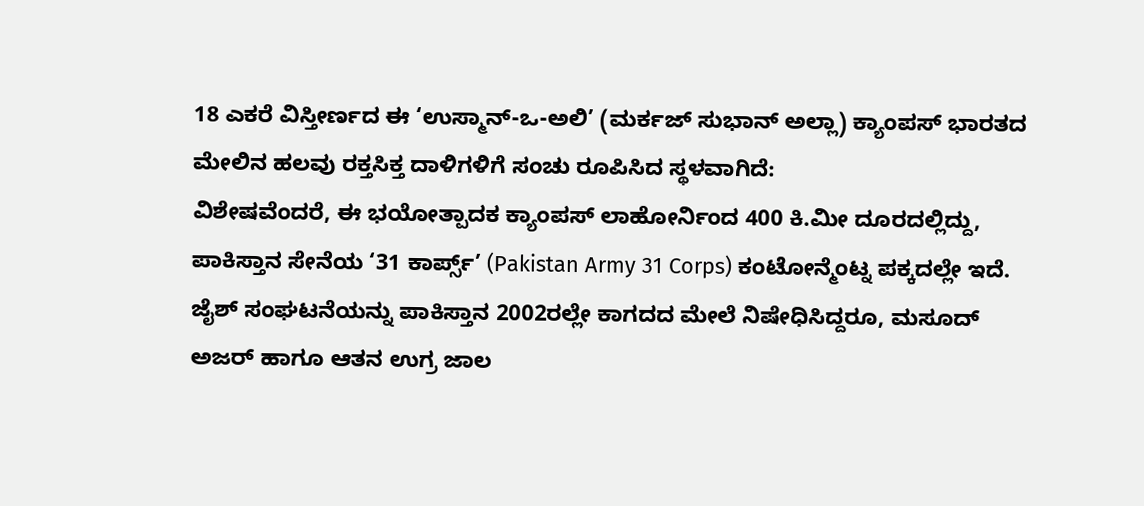18 ಎಕರೆ ವಿಸ್ತೀರ್ಣದ ಈ ‘ಉಸ್ಮಾನ್-ಒ-ಅಲಿ’ (ಮರ್ಕಜ್ ಸುಭಾನ್ ಅಲ್ಲಾ) ಕ್ಯಾಂಪಸ್ ಭಾರತದ ಮೇಲಿನ ಹಲವು ರಕ್ತಸಿಕ್ತ ದಾಳಿಗಳಿಗೆ ಸಂಚು ರೂಪಿಸಿದ ಸ್ಥಳವಾಗಿದೆ:
ವಿಶೇಷವೆಂದರೆ, ಈ ಭಯೋತ್ಪಾದಕ ಕ್ಯಾಂಪಸ್ ಲಾಹೋರ್ನಿಂದ 400 ಕಿ.ಮೀ ದೂರದಲ್ಲಿದ್ದು, ಪಾಕಿಸ್ತಾನ ಸೇನೆಯ ‘31 ಕಾರ್ಪ್ಸ್’ (Pakistan Army 31 Corps) ಕಂಟೋನ್ಮೆಂಟ್ನ ಪಕ್ಕದಲ್ಲೇ ಇದೆ. ಜೈಶ್ ಸಂಘಟನೆಯನ್ನು ಪಾಕಿಸ್ತಾನ 2002ರಲ್ಲೇ ಕಾಗದದ ಮೇಲೆ ನಿಷೇಧಿಸಿದ್ದರೂ, ಮಸೂದ್ ಅಜರ್ ಹಾಗೂ ಆತನ ಉಗ್ರ ಜಾಲ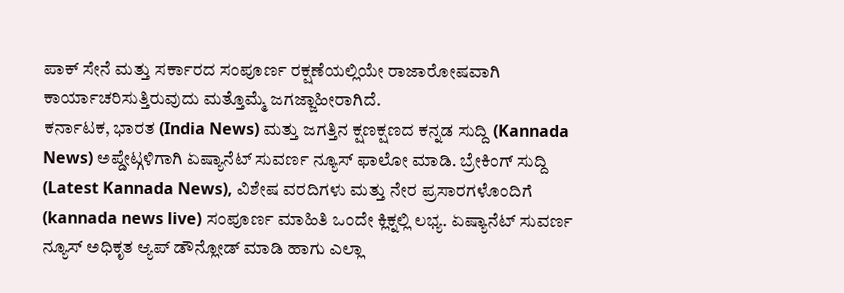ಪಾಕ್ ಸೇನೆ ಮತ್ತು ಸರ್ಕಾರದ ಸಂಪೂರ್ಣ ರಕ್ಷಣೆಯಲ್ಲಿಯೇ ರಾಜಾರೋಷವಾಗಿ ಕಾರ್ಯಾಚರಿಸುತ್ತಿರುವುದು ಮತ್ತೊಮ್ಮೆ ಜಗಜ್ಜಾಹೀರಾಗಿದೆ.
ಕರ್ನಾಟಕ, ಭಾರತ (India News) ಮತ್ತು ಜಗತ್ತಿನ ಕ್ಷಣಕ್ಷಣದ ಕನ್ನಡ ಸುದ್ದಿ (Kannada News) ಅಪ್ಡೇಟ್ಗಳಿಗಾಗಿ ಏಷ್ಯಾನೆಟ್ ಸುವರ್ಣ ನ್ಯೂಸ್ ಫಾಲೋ ಮಾಡಿ. ಬ್ರೇಕಿಂಗ್ ಸುದ್ದಿ (Latest Kannada News), ವಿಶೇಷ ವರದಿಗಳು ಮತ್ತು ನೇರ ಪ್ರಸಾರಗಳೊಂದಿಗೆ (kannada news live) ಸಂಪೂರ್ಣ ಮಾಹಿತಿ ಒಂದೇ ಕ್ಲಿಕ್ನಲ್ಲಿ ಲಭ್ಯ. ಏಷ್ಯಾನೆಟ್ ಸುವರ್ಣ ನ್ಯೂಸ್ ಅಧಿಕೃತ ಆ್ಯಪ್ ಡೌನ್ಲೋಡ್ ಮಾಡಿ ಹಾಗು ಎಲ್ಲಾ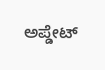ಅಪ್ಡೇಟ್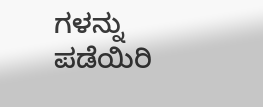ಗಳನ್ನು ಪಡೆಯಿರಿ